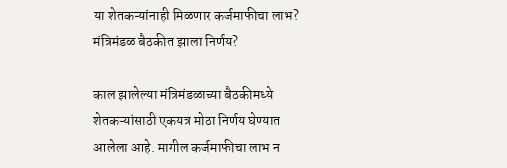या शेतकऱ्यांनाही मिळणार कर्जमाफीचा लाभ? मंत्रिमंडळ बैठकीत झाला निर्णय?

काल झालेल्या मंत्रिमंडळाच्या बैठकीमध्ये शेतकऱ्यांसाठी एकयत्र मोठा निर्णय घेण्यात आलेला आहे. मागील कर्जमाफीचा लाभ न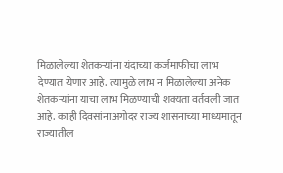मिळालेल्या शेतकऱ्यांना यंदाच्या कर्जमाफीचा लाभ देण्यात येणार आहे. त्यामुळे लाभ न मिळालेल्या अनेक शेतकऱ्यांना याचा लाभ मिळण्याची शक्यता वर्तवली जात आहे. काही दिवसांनाअगोदर राज्य शासनाच्या माध्यमातून राज्यातील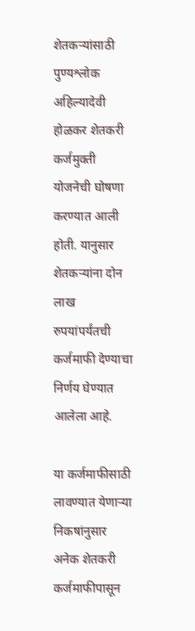शेतकऱ्यांसाठी पुण्यश्लोक अहिल्यादेवी होळकर शेतकरी कर्जमुक्ती योजनेची घोषणा करण्यात आली होती. यानुसार शेतकऱ्यांना दोन लाख रुपयांपर्यंतची कर्जमाफी देण्याचा निर्णय घेण्यात आलेला आहे.

या कर्जमाफीसाठी लावण्यात येणाऱ्या निकषांनुसार अनेक शेतकरी कर्जमाफीपासून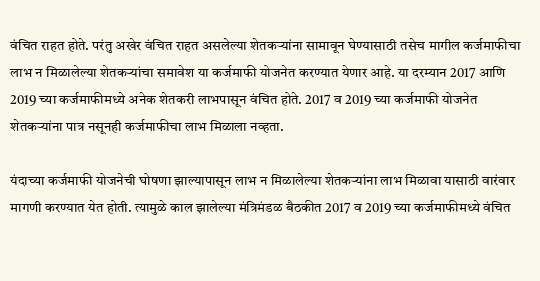वंचित राहत होते. परंतु अखेर वंचित राहत असलेल्या शेतकऱ्यांना सामावून घेण्यासाठी तसेच मागील कर्जमाफीचा लाभ न मिळालेल्या शेतकऱ्यांचा समावेश या कर्जमाफी योजनेत करण्यात येणार आहे. या दरम्यान 2017 आणि 2019 च्या कर्जमाफीमध्ये अनेक शेतकरी लाभपासून वंचित होते. 2017 व 2019 च्या कर्जमाफी योजनेत शेतकऱ्यांना पात्र नसूनही कर्जमाफीचा लाभ मिळाला नव्हता.

यंदाच्या कर्जमाफी योजनेची घोषणा झाल्यापासून लाभ न मिळालेल्या शेतकऱ्यांना लाभ मिळावा यासाठी वारंवार मागणी करण्यात येत होती. त्यामुळे काल झालेल्या मंत्रिमंडळ बैठकीत 2017 व 2019 च्या कर्जमाफीमध्ये वंचित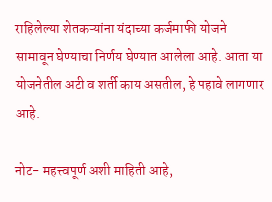राहिलेल्या शेतकऱ्यांना यंदाच्या कर्जमाफी योजने सामावून घेण्याचा निर्णय घेण्यात आलेला आहे. आता या योजनेतील अटी व शर्ती काय असतील, हे पहावे लागणार आहे.

नोट- महत्त्वपूर्ण अशी माहिती आहे,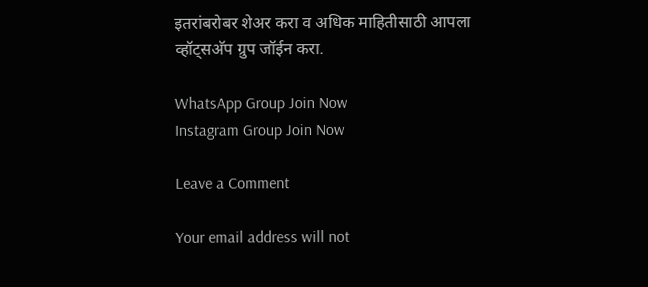इतरांबरोबर शेअर करा व अधिक माहितीसाठी आपला व्हॉट्सअ‍ॅप ग्रुप जॉईन करा.

WhatsApp Group Join Now
Instagram Group Join Now

Leave a Comment

Your email address will not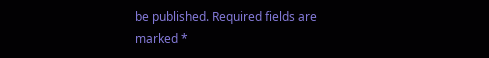be published. Required fields are marked *